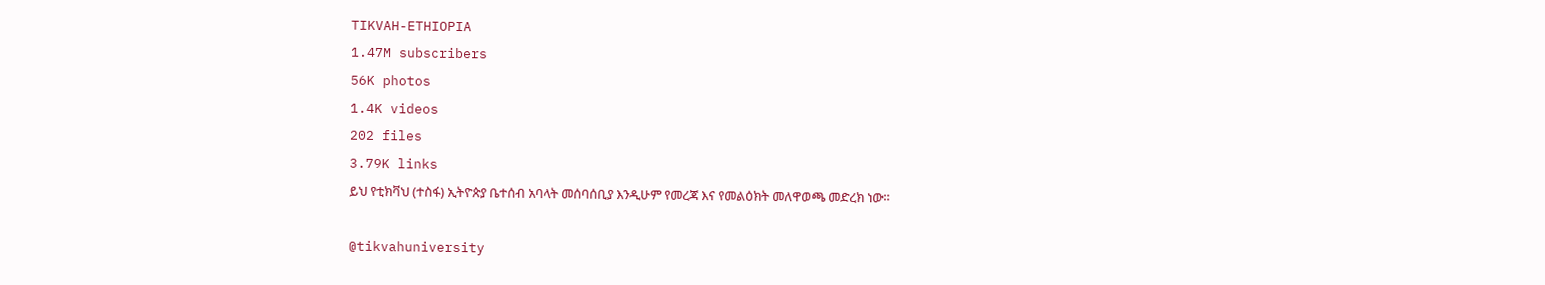TIKVAH-ETHIOPIA
1.47M subscribers
56K photos
1.4K videos
202 files
3.79K links
ይህ የቲክቫህ (ተስፋ) ኢትዮጵያ ቤተሰብ አባላት መሰባሰቢያ እንዲሁም የመረጃ እና የመልዕክት መለዋወጫ መድረክ ነው።

@tikvahuniversity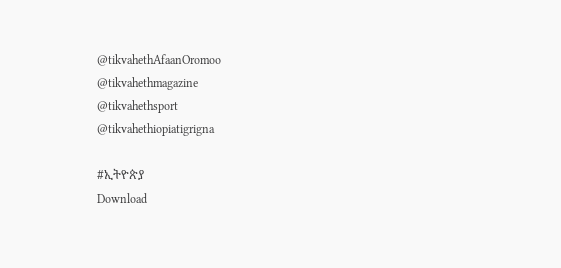@tikvahethAfaanOromoo
@tikvahethmagazine
@tikvahethsport
@tikvahethiopiatigrigna

#ኢትዮጵያ
Download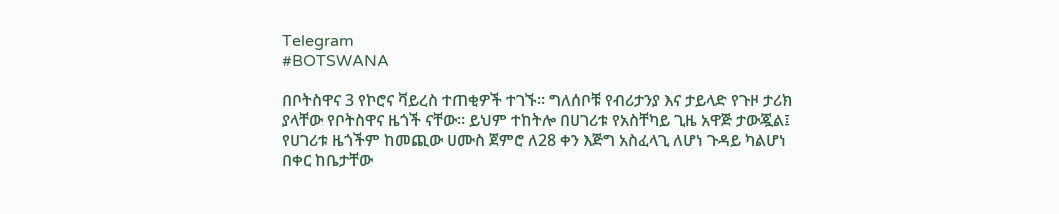Telegram
#BOTSWANA

በቦትስዋና 3 የኮሮና ቫይረስ ተጠቂዎች ተገኙ። ግለሰቦቹ የብሪታንያ እና ታይላድ የጉዞ ታሪክ ያላቸው የቦትስዋና ዜጎች ናቸው። ይህም ተከትሎ በሀገሪቱ የአስቸካይ ጊዜ አዋጅ ታውጇል፤ የሀገሪቱ ዜጎችም ከመጪው ሀሙስ ጀምሮ ለ28 ቀን እጅግ አስፈላጊ ለሆነ ጉዳይ ካልሆነ በቀር ከቤታቸው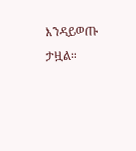እንዳይወጡ ታዟል።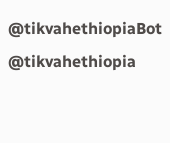@tikvahethiopiaBot @tikvahethiopia